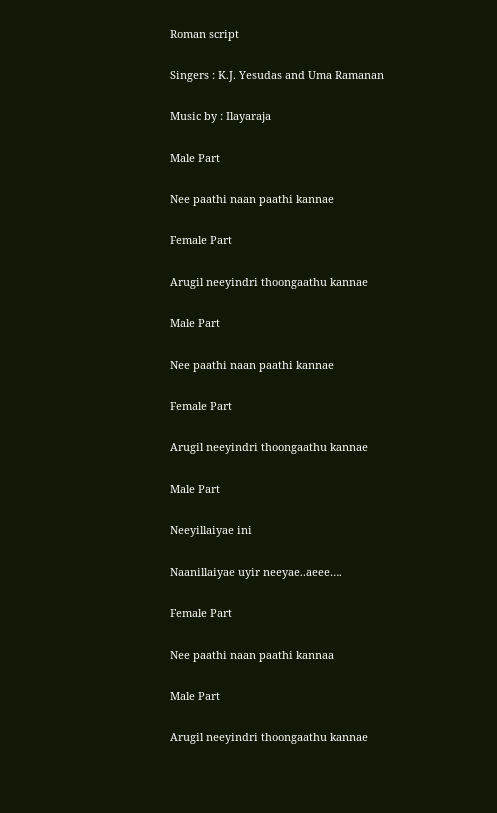Roman script

Singers : K.J. Yesudas and Uma Ramanan

Music by : Ilayaraja

Male Part

Nee paathi naan paathi kannae

Female Part

Arugil neeyindri thoongaathu kannae

Male Part

Nee paathi naan paathi kannae

Female Part

Arugil neeyindri thoongaathu kannae

Male Part

Neeyillaiyae ini

Naanillaiyae uyir neeyae..aeee….

Female Part

Nee paathi naan paathi kannaa

Male Part

Arugil neeyindri thoongaathu kannae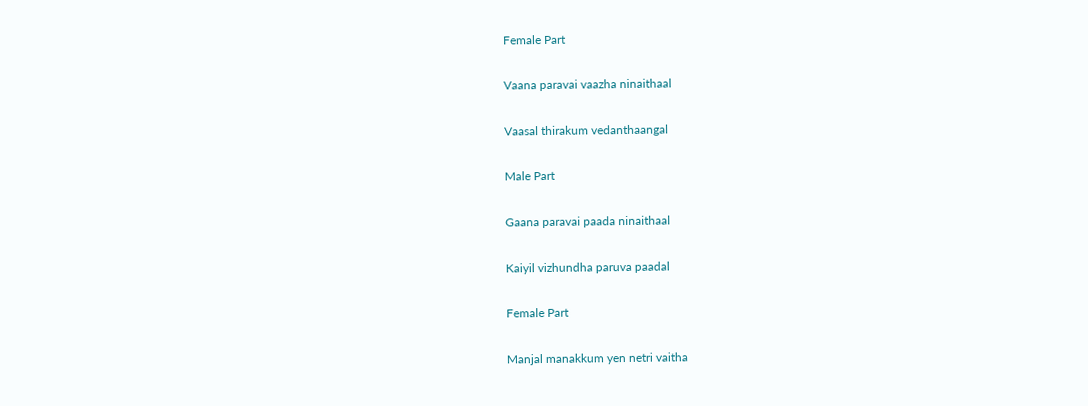Female Part

Vaana paravai vaazha ninaithaal

Vaasal thirakum vedanthaangal

Male Part

Gaana paravai paada ninaithaal

Kaiyil vizhundha paruva paadal

Female Part

Manjal manakkum yen netri vaitha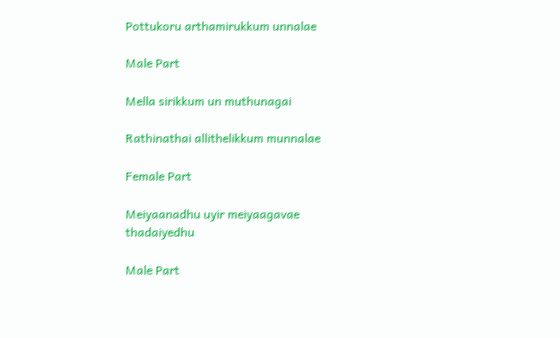Pottukoru arthamirukkum unnalae

Male Part

Mella sirikkum un muthunagai

Rathinathai allithelikkum munnalae

Female Part

Meiyaanadhu uyir meiyaagavae thadaiyedhu

Male Part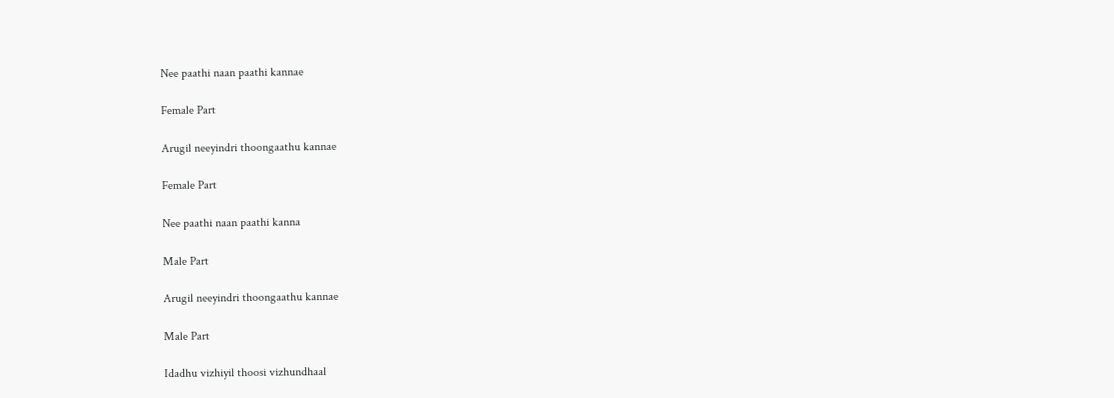Nee paathi naan paathi kannae

Female Part

Arugil neeyindri thoongaathu kannae

Female Part

Nee paathi naan paathi kanna

Male Part

Arugil neeyindri thoongaathu kannae

Male Part

Idadhu vizhiyil thoosi vizhundhaal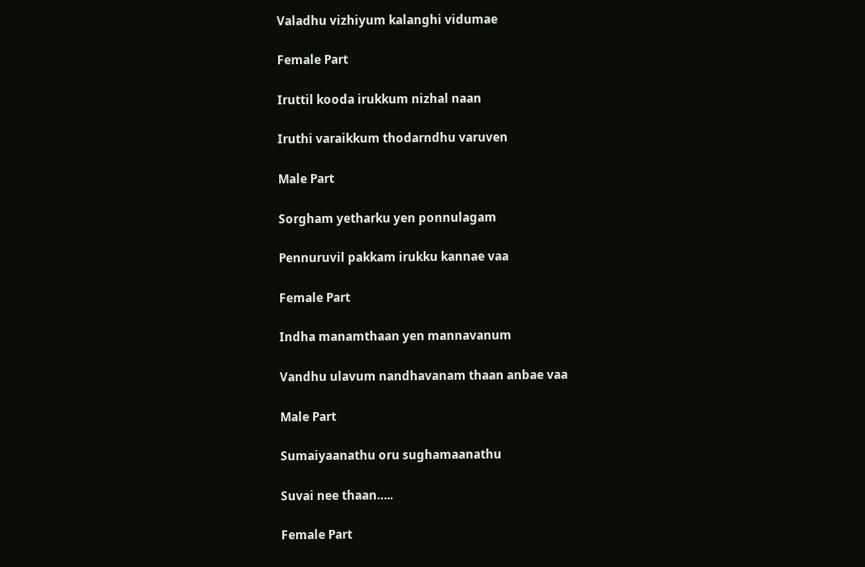Valadhu vizhiyum kalanghi vidumae

Female Part

Iruttil kooda irukkum nizhal naan

Iruthi varaikkum thodarndhu varuven

Male Part

Sorgham yetharku yen ponnulagam

Pennuruvil pakkam irukku kannae vaa

Female Part

Indha manamthaan yen mannavanum

Vandhu ulavum nandhavanam thaan anbae vaa

Male Part

Sumaiyaanathu oru sughamaanathu

Suvai nee thaan…..

Female Part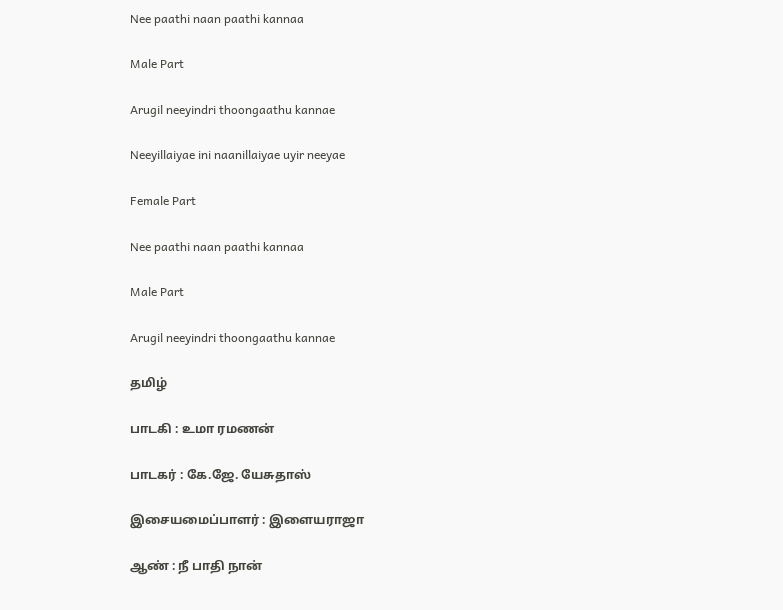Nee paathi naan paathi kannaa

Male Part

Arugil neeyindri thoongaathu kannae

Neeyillaiyae ini naanillaiyae uyir neeyae

Female Part

Nee paathi naan paathi kannaa

Male Part

Arugil neeyindri thoongaathu kannae

தமிழ்

பாடகி : உமா ரமணன்

பாடகர் : கே.ஜே. யேசுதாஸ்

இசையமைப்பாளர் : இளையராஜா

ஆண் : நீ பாதி நான்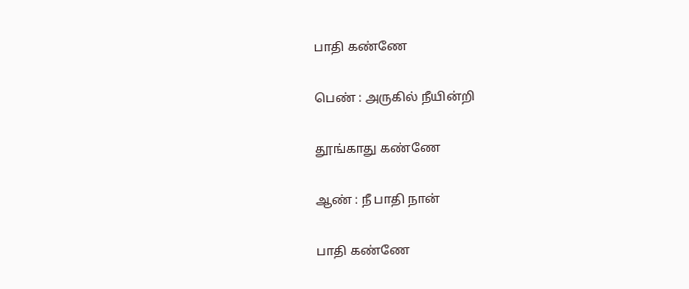பாதி கண்ணே

பெண் : அருகில் நீயின்றி

தூங்காது கண்ணே

ஆண் : நீ பாதி நான்

பாதி கண்ணே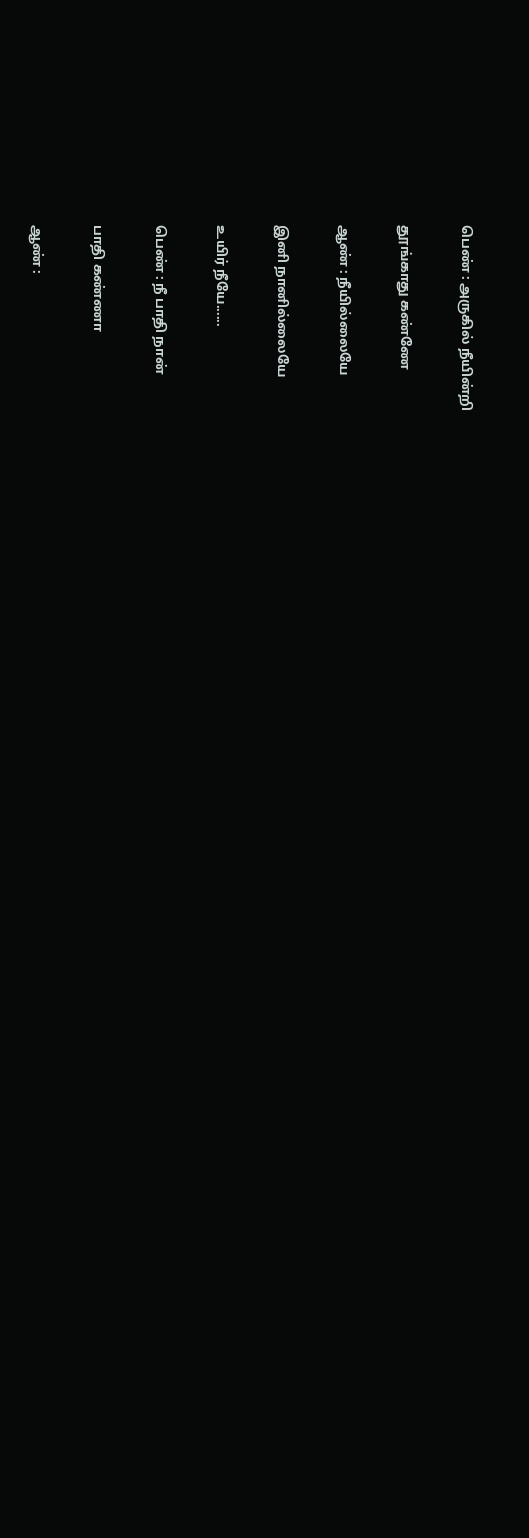பெண் : அருகில் நீயின்றி

தூங்காது கண்ணே

ஆண் : நீயில்லையே

இனி நானில்லையே

உயிர் நீயே......

பெண் : நீ பாதி நான்

பாதி கண்ணா

ஆண் :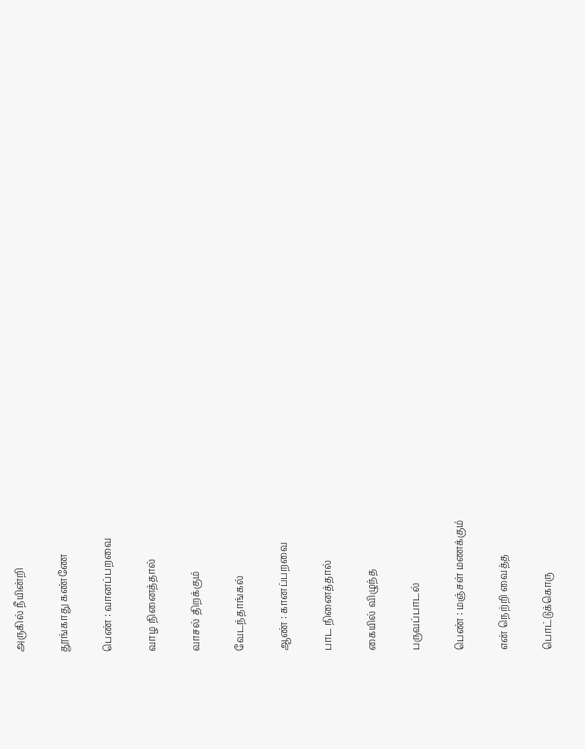அருகில் நீயின்றி

தூங்காது கண்ணே

பெண் : வானப்பறவை

வாழ நினைத்தால்

வாசல் திறக்கும்

வேடந்தாங்கல்

ஆண் : கானப்பறவை

பாட நினைத்தால்

கையில் விழுந்த

பருவப்பாடல்

பெண் : மஞ்சள் மணக்கும்

என் நெற்றி வைத்த

பொட்டுக்கொரு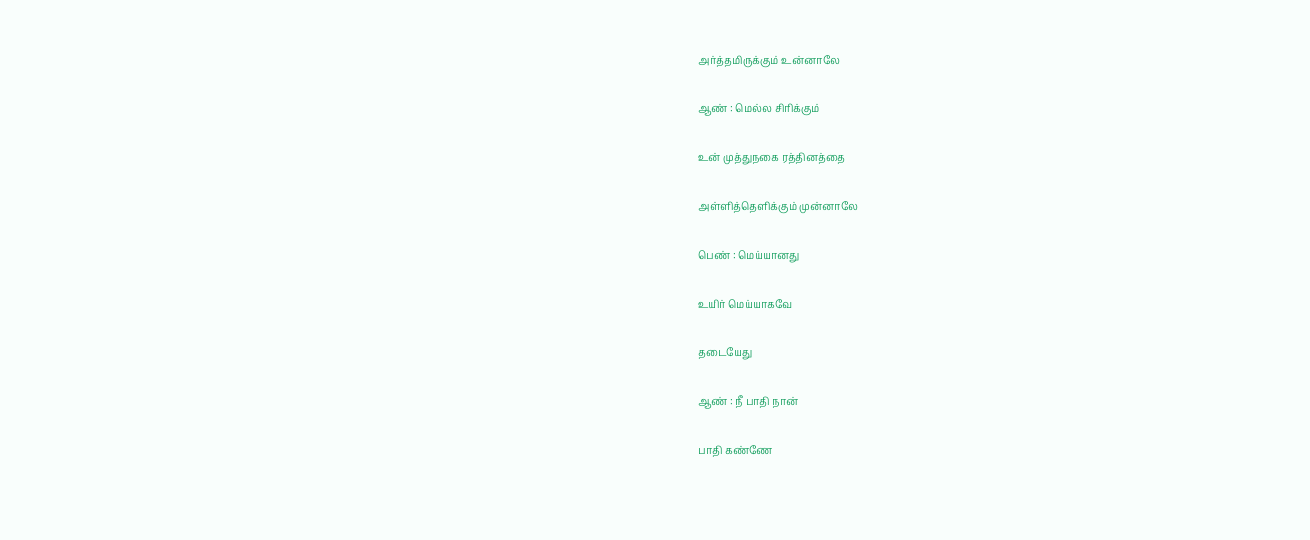அர்த்தமிருக்கும் உன்னாலே

ஆண் : மெல்ல சிரிக்கும்

உன் முத்துநகை ரத்தினத்தை

அள்ளித்தெளிக்கும் முன்னாலே

பெண் : மெய்யானது

உயிர் மெய்யாகவே

தடையேது

ஆண் : நீ பாதி நான்

பாதி கண்ணே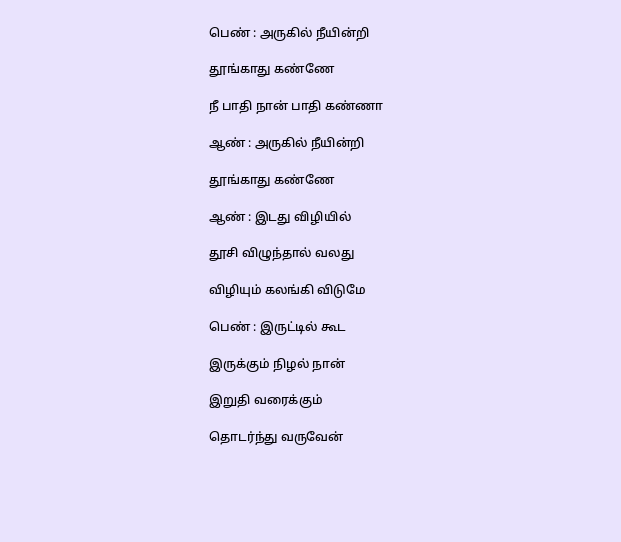பெண் : அருகில் நீயின்றி

தூங்காது கண்ணே

நீ பாதி நான் பாதி கண்ணா

ஆண் : அருகில் நீயின்றி

தூங்காது கண்ணே

ஆண் : இடது விழியில்

தூசி விழுந்தால் வலது

விழியும் கலங்கி விடுமே

பெண் : இருட்டில் கூட

இருக்கும் நிழல் நான்

இறுதி வரைக்கும்

தொடர்ந்து வருவேன்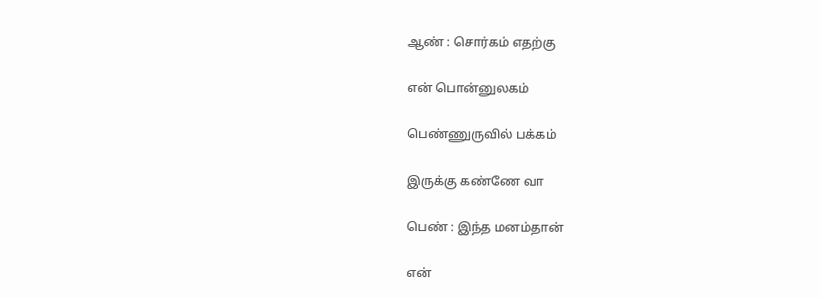ஆண் : சொர்கம் எதற்கு

என் பொன்னுலகம்

பெண்ணுருவில் பக்கம்

இருக்கு கண்ணே வா

பெண் : இந்த மனம்தான்

என்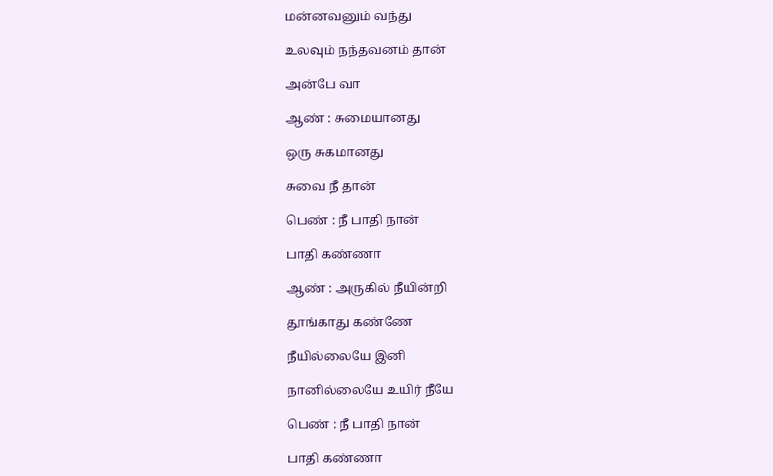மன்னவனும் வந்து

உலவும் நந்தவனம் தான்

அன்பே வா

ஆண் : சுமையானது

ஒரு சுகமானது

சுவை நீ தான்

பெண் : நீ பாதி நான்

பாதி கண்ணா

ஆண் : அருகில் நீயின்றி

தூங்காது கண்ணே

நீயில்லையே இனி

நானில்லையே உயிர் நீயே

பெண் : நீ பாதி நான்

பாதி கண்ணா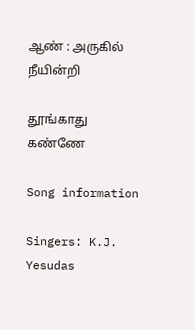ஆண் : அருகில் நீயின்றி

தூங்காது கண்ணே

Song information

Singers: K.J. Yesudas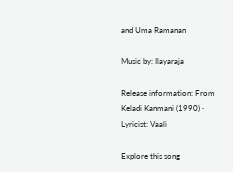and Uma Ramanan

Music by: Ilayaraja

Release information: From Keladi Kanmani (1990) · Lyricist: Vaali

Explore this song